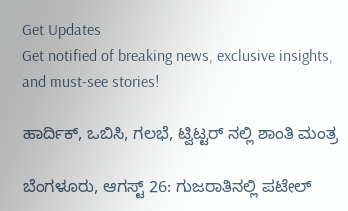Get Updates
Get notified of breaking news, exclusive insights, and must-see stories!

ಹಾರ್ದಿಕ್, ಒಬಿಸಿ, ಗಲಭೆ, ಟ್ವಿಟ್ಟರ್ ನಲ್ಲಿ ಶಾಂತಿ ಮಂತ್ರ

ಬೆಂಗಳೂರು, ಆಗಸ್ಟ್ 26: ಗುಜರಾತಿನಲ್ಲಿ ಪಟೇಲ್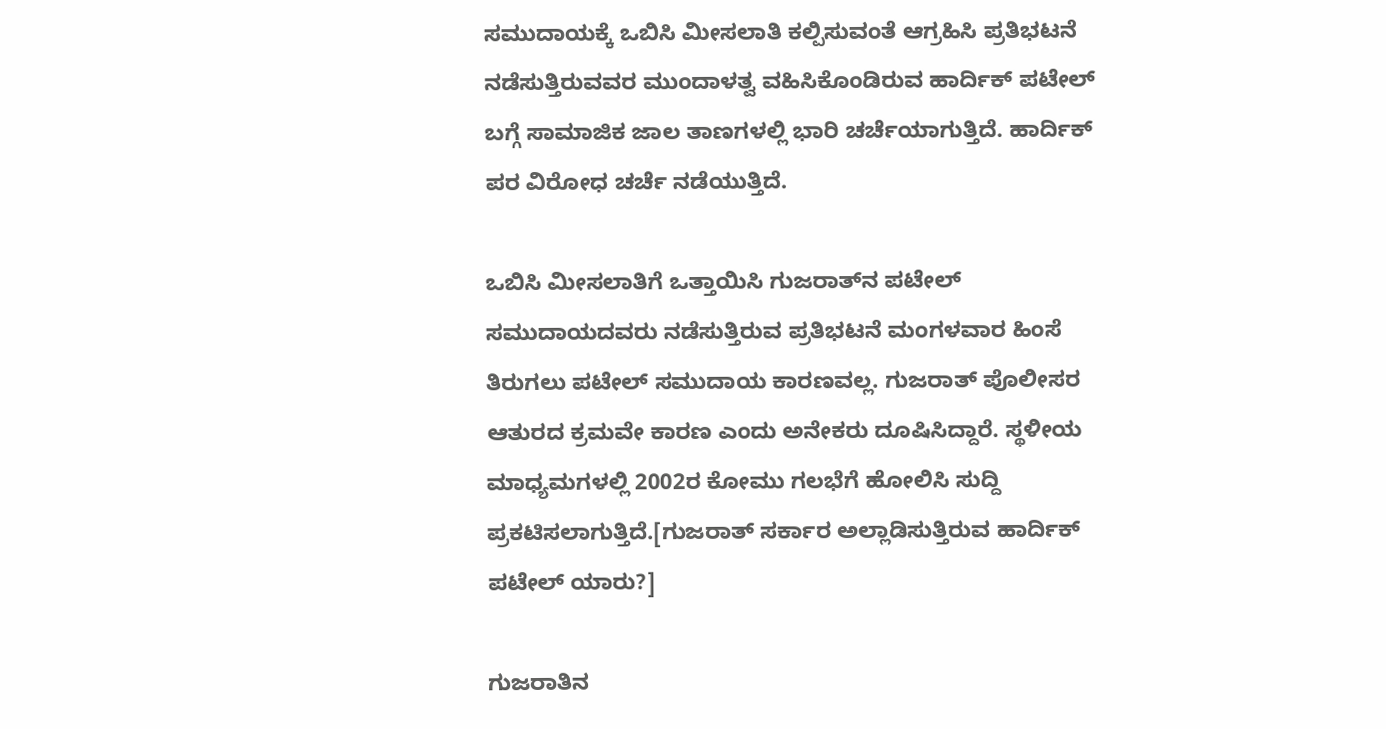ಸಮುದಾಯಕ್ಕೆ ಒಬಿಸಿ ಮೀಸಲಾತಿ ಕಲ್ಪಿಸುವಂತೆ ಆಗ್ರಹಿಸಿ ಪ್ರತಿಭಟನೆ ನಡೆಸುತ್ತಿರುವವರ ಮುಂದಾಳತ್ವ ವಹಿಸಿಕೊಂಡಿರುವ ಹಾರ್ದಿಕ್ ಪಟೇಲ್ ಬಗ್ಗೆ ಸಾಮಾಜಿಕ ಜಾಲ ತಾಣಗಳಲ್ಲಿ ಭಾರಿ ಚರ್ಚೆಯಾಗುತ್ತಿದೆ. ಹಾರ್ದಿಕ್ ಪರ ವಿರೋಧ ಚರ್ಚೆ ನಡೆಯುತ್ತಿದೆ.

ಒಬಿಸಿ ಮೀಸಲಾತಿಗೆ ಒತ್ತಾಯಿಸಿ ಗುಜರಾತ್‌ನ ಪಟೇಲ್ ಸಮುದಾಯದವರು ನಡೆಸುತ್ತಿರುವ ಪ್ರತಿಭಟನೆ ಮಂಗಳವಾರ ಹಿಂಸೆ ತಿರುಗಲು ಪಟೇಲ್ ಸಮುದಾಯ ಕಾರಣವಲ್ಲ. ಗುಜರಾತ್ ಪೊಲೀಸರ ಆತುರದ ಕ್ರಮವೇ ಕಾರಣ ಎಂದು ಅನೇಕರು ದೂಷಿಸಿದ್ದಾರೆ. ಸ್ಥಳೀಯ ಮಾಧ್ಯಮಗಳಲ್ಲಿ 2002ರ ಕೋಮು ಗಲಭೆಗೆ ಹೋಲಿಸಿ ಸುದ್ದಿ ಪ್ರಕಟಿಸಲಾಗುತ್ತಿದೆ.[ಗುಜರಾತ್ ಸರ್ಕಾರ ಅಲ್ಲಾಡಿಸುತ್ತಿರುವ ಹಾರ್ದಿಕ್ ಪಟೇಲ್ ಯಾರು?]

ಗುಜರಾತಿನ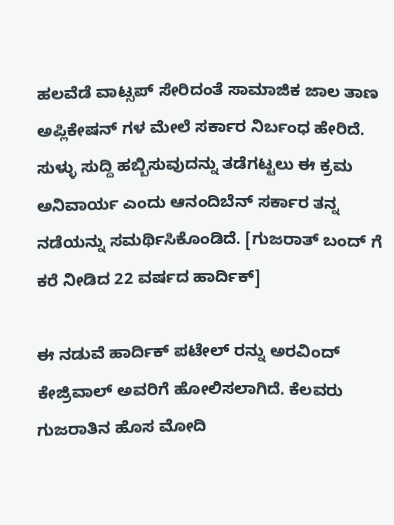ಹಲವೆಡೆ ವಾಟ್ಸಪ್ ಸೇರಿದಂತೆ ಸಾಮಾಜಿಕ ಜಾಲ ತಾಣ ಅಪ್ಲಿಕೇಷನ್ ಗಳ ಮೇಲೆ ಸರ್ಕಾರ ನಿರ್ಬಂಧ ಹೇರಿದೆ. ಸುಳ್ಳು ಸುದ್ದಿ ಹಬ್ಬಿಸುವುದನ್ನು ತಡೆಗಟ್ಟಲು ಈ ಕ್ರಮ ಅನಿವಾರ್ಯ ಎಂದು ಆನಂದಿಬೆನ್ ಸರ್ಕಾರ ತನ್ನ ನಡೆಯನ್ನು ಸಮರ್ಥಿಸಿಕೊಂಡಿದೆ. [ಗುಜರಾತ್ ಬಂದ್ ಗೆ ಕರೆ ನೀಡಿದ 22 ವರ್ಷದ ಹಾರ್ದಿಕ್]

ಈ ನಡುವೆ ಹಾರ್ದಿಕ್ ಪಟೇಲ್ ರನ್ನು ಅರವಿಂದ್ ಕೇಜ್ರಿವಾಲ್ ಅವರಿಗೆ ಹೋಲಿಸಲಾಗಿದೆ. ಕೆಲವರು ಗುಜರಾತಿನ ಹೊಸ ಮೋದಿ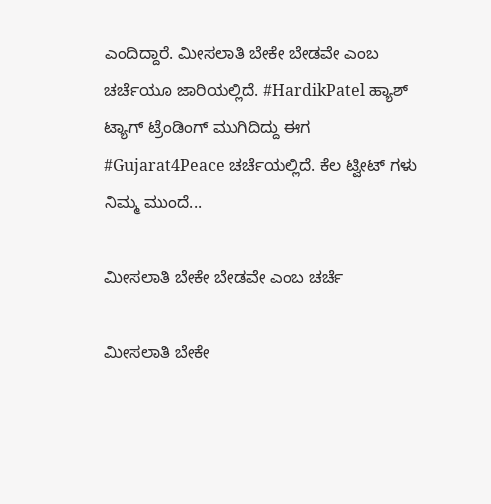ಎಂದಿದ್ದಾರೆ. ಮೀಸಲಾತಿ ಬೇಕೇ ಬೇಡವೇ ಎಂಬ ಚರ್ಚೆಯೂ ಜಾರಿಯಲ್ಲಿದೆ. #HardikPatel ಹ್ಯಾಶ್ ಟ್ಯಾಗ್ ಟ್ರೆಂಡಿಂಗ್ ಮುಗಿದಿದ್ದು ಈಗ #Gujarat4Peace ಚರ್ಚೆಯಲ್ಲಿದೆ. ಕೆಲ ಟ್ವೀಟ್ ಗಳು ನಿಮ್ಮ ಮುಂದೆ...

ಮೀಸಲಾತಿ ಬೇಕೇ ಬೇಡವೇ ಎಂಬ ಚರ್ಚೆ

ಮೀಸಲಾತಿ ಬೇಕೇ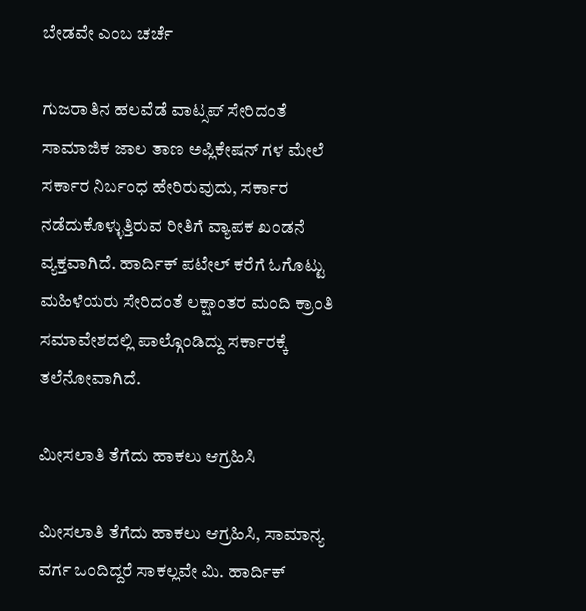ಬೇಡವೇ ಎಂಬ ಚರ್ಚೆ

ಗುಜರಾತಿನ ಹಲವೆಡೆ ವಾಟ್ಸಪ್ ಸೇರಿದಂತೆ ಸಾಮಾಜಿಕ ಜಾಲ ತಾಣ ಅಪ್ಲಿಕೇಷನ್ ಗಳ ಮೇಲೆ ಸರ್ಕಾರ ನಿರ್ಬಂಧ ಹೇರಿರುವುದು, ಸರ್ಕಾರ ನಡೆದುಕೊಳ್ಳುತ್ತಿರುವ ರೀತಿಗೆ ವ್ಯಾಪಕ ಖಂಡನೆ ವ್ಯಕ್ತವಾಗಿದೆ. ಹಾರ್ದಿಕ್ ಪಟೇಲ್ ಕರೆಗೆ ಓಗೊಟ್ಟು ಮಹಿಳೆಯರು ಸೇರಿದಂತೆ ಲಕ್ಷಾಂತರ ಮಂದಿ ಕ್ರಾಂತಿ ಸಮಾವೇಶದಲ್ಲಿ ಪಾಲ್ಗೊಂಡಿದ್ದು ಸರ್ಕಾರಕ್ಕೆ ತಲೆನೋವಾಗಿದೆ.

ಮೀಸಲಾತಿ ತೆಗೆದು ಹಾಕಲು ಆಗ್ರಹಿಸಿ

ಮೀಸಲಾತಿ ತೆಗೆದು ಹಾಕಲು ಆಗ್ರಹಿಸಿ, ಸಾಮಾನ್ಯ ವರ್ಗ ಒಂದಿದ್ದರೆ ಸಾಕಲ್ಲವೇ ಮಿ. ಹಾರ್ದಿಕ್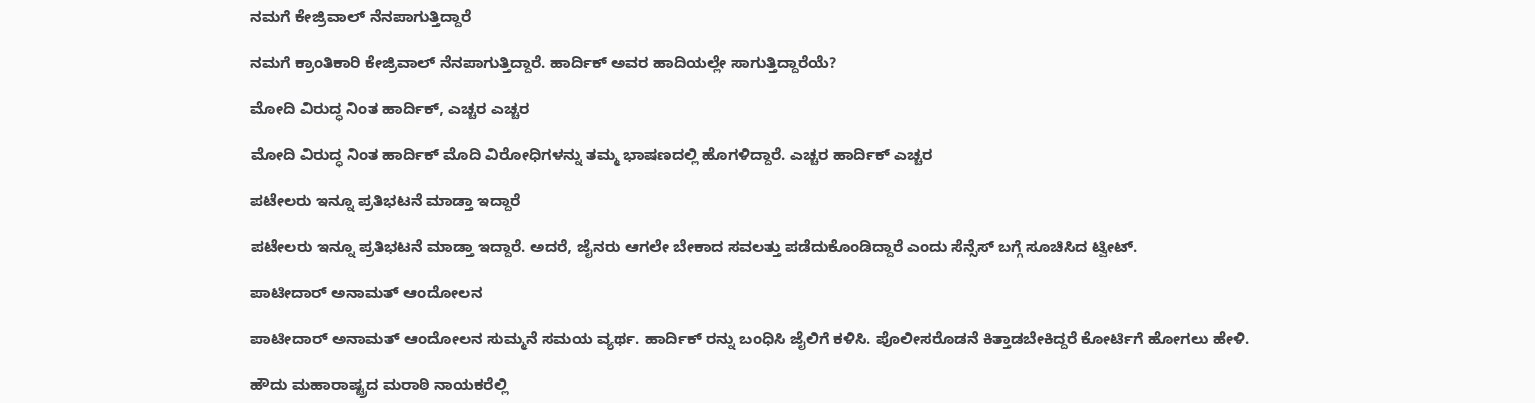ನಮಗೆ ಕೇಜ್ರಿವಾಲ್ ನೆನಪಾಗುತ್ತಿದ್ದಾರೆ

ನಮಗೆ ಕ್ರಾಂತಿಕಾರಿ ಕೇಜ್ರಿವಾಲ್ ನೆನಪಾಗುತ್ತಿದ್ದಾರೆ. ಹಾರ್ದಿಕ್ ಅವರ ಹಾದಿಯಲ್ಲೇ ಸಾಗುತ್ತಿದ್ದಾರೆಯೆ?

ಮೋದಿ ವಿರುದ್ಧ ನಿಂತ ಹಾರ್ದಿಕ್, ಎಚ್ಚರ ಎಚ್ಚರ

ಮೋದಿ ವಿರುದ್ಧ ನಿಂತ ಹಾರ್ದಿಕ್ ಮೊದಿ ವಿರೋಧಿಗಳನ್ನು ತಮ್ಮ ಭಾಷಣದಲ್ಲಿ ಹೊಗಳಿದ್ದಾರೆ. ಎಚ್ಚರ ಹಾರ್ದಿಕ್ ಎಚ್ಚರ

ಪಟೇಲರು ಇನ್ನೂ ಪ್ರತಿಭಟನೆ ಮಾಡ್ತಾ ಇದ್ದಾರೆ

ಪಟೇಲರು ಇನ್ನೂ ಪ್ರತಿಭಟನೆ ಮಾಡ್ತಾ ಇದ್ದಾರೆ. ಅದರೆ, ಜೈನರು ಆಗಲೇ ಬೇಕಾದ ಸವಲತ್ತು ಪಡೆದುಕೊಂಡಿದ್ದಾರೆ ಎಂದು ಸೆನ್ಸೆಸ್ ಬಗ್ಗೆ ಸೂಚಿಸಿದ ಟ್ವೀಟ್.

ಪಾಟೀದಾರ್ ಅನಾಮತ್ ಆಂದೋಲನ

ಪಾಟೀದಾರ್ ಅನಾಮತ್ ಆಂದೋಲನ ಸುಮ್ಮನೆ ಸಮಯ ವ್ಯರ್ಥ. ಹಾರ್ದಿಕ್ ರನ್ನು ಬಂಧಿಸಿ ಜೈಲಿಗೆ ಕಳಿಸಿ. ಪೊಲೀಸರೊಡನೆ ಕಿತ್ತಾಡಬೇಕಿದ್ದರೆ ಕೋರ್ಟಿಗೆ ಹೋಗಲು ಹೇಳಿ.

ಹೌದು ಮಹಾರಾಷ್ಟ್ರದ ಮರಾಠಿ ನಾಯಕರೆಲ್ಲಿ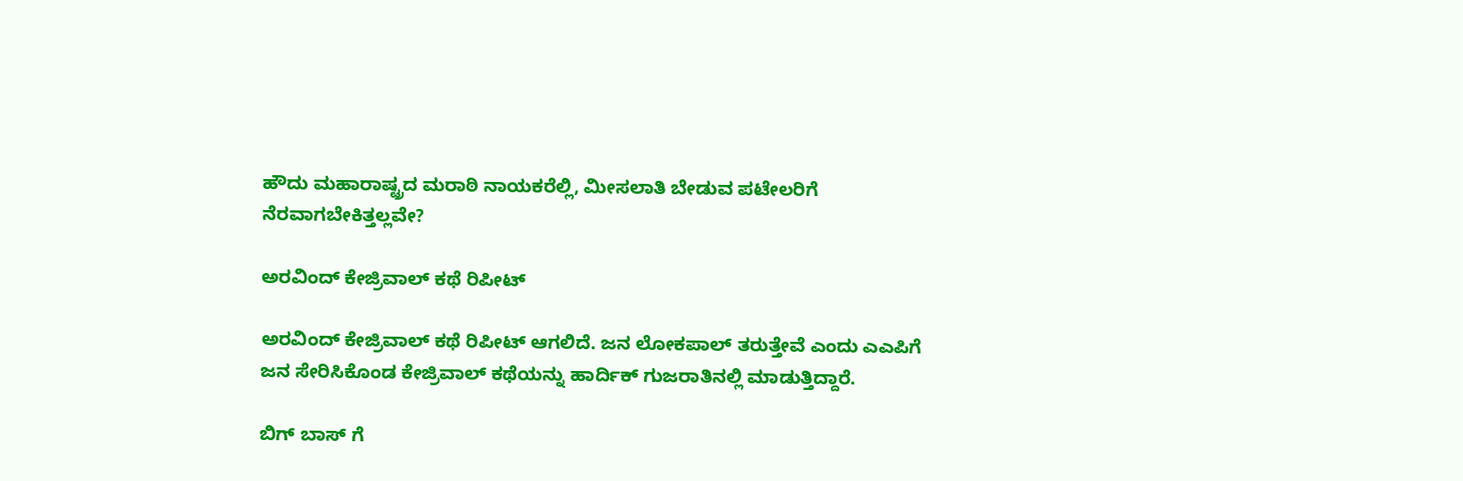ಹೌದು ಮಹಾರಾಷ್ಟ್ರದ ಮರಾಠಿ ನಾಯಕರೆಲ್ಲಿ, ಮೀಸಲಾತಿ ಬೇಡುವ ಪಟೇಲರಿಗೆ ನೆರವಾಗಬೇಕಿತ್ತಲ್ಲವೇ?

ಅರವಿಂದ್ ಕೇಜ್ರಿವಾಲ್ ಕಥೆ ರಿಪೀಟ್

ಅರವಿಂದ್ ಕೇಜ್ರಿವಾಲ್ ಕಥೆ ರಿಪೀಟ್ ಆಗಲಿದೆ. ಜನ ಲೋಕಪಾಲ್ ತರುತ್ತೇವೆ ಎಂದು ಎಎಪಿಗೆ ಜನ ಸೇರಿಸಿಕೊಂಡ ಕೇಜ್ರಿವಾಲ್ ಕಥೆಯನ್ನು ಹಾರ್ದಿಕ್ ಗುಜರಾತಿನಲ್ಲಿ ಮಾಡುತ್ತಿದ್ದಾರೆ.

ಬಿಗ್ ಬಾಸ್ ಗೆ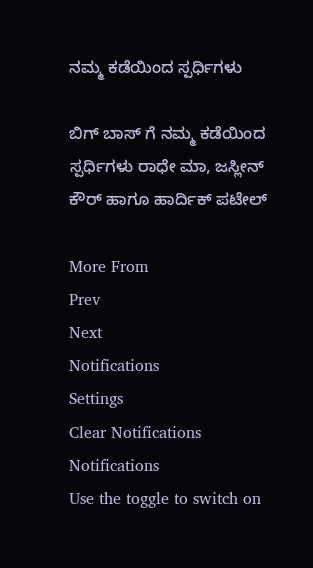ನಮ್ಮ ಕಡೆಯಿಂದ ಸ್ಪರ್ಧಿಗಳು

ಬಿಗ್ ಬಾಸ್ ಗೆ ನಮ್ಮ ಕಡೆಯಿಂದ ಸ್ಪರ್ಧಿಗಳು ರಾಧೇ ಮಾ, ಜಸ್ಲೀನ್ ಕೌರ್ ಹಾಗೂ ಹಾರ್ದಿಕ್ ಪಟೇಲ್

More From
Prev
Next
Notifications
Settings
Clear Notifications
Notifications
Use the toggle to switch on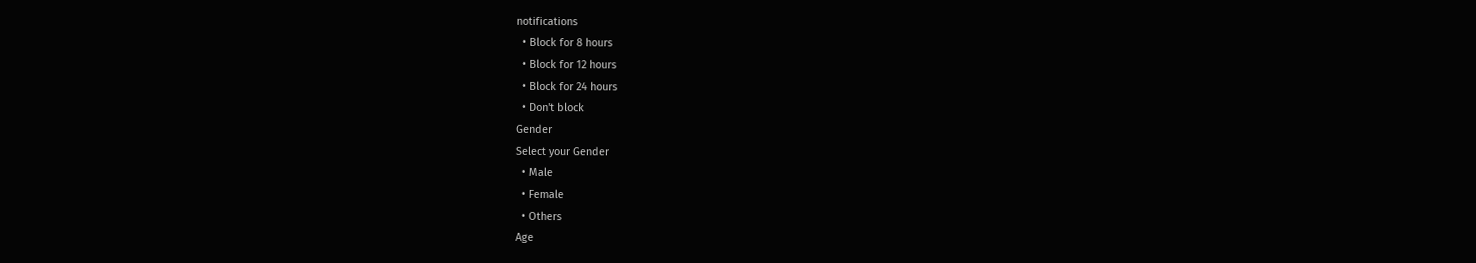notifications
  • Block for 8 hours
  • Block for 12 hours
  • Block for 24 hours
  • Don't block
Gender
Select your Gender
  • Male
  • Female
  • Others
Age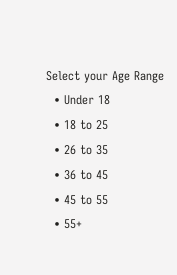Select your Age Range
  • Under 18
  • 18 to 25
  • 26 to 35
  • 36 to 45
  • 45 to 55
  • 55+